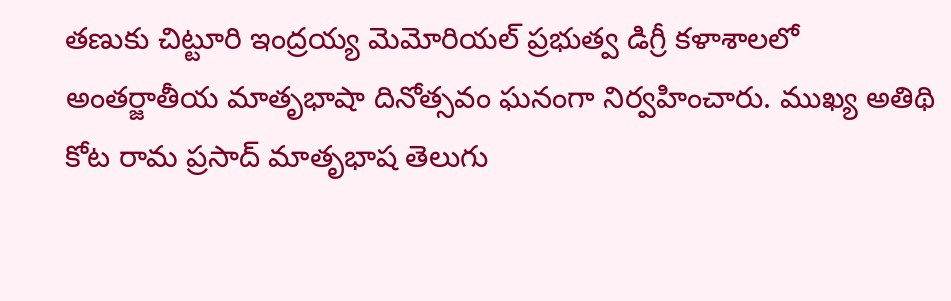తణుకు చిట్టూరి ఇంద్రయ్య మెమోరియల్ ప్రభుత్వ డిగ్రీ కళాశాలలో అంతర్జాతీయ మాతృభాషా దినోత్సవం ఘనంగా నిర్వహించారు. ముఖ్య అతిథి కోట రామ ప్రసాద్ మాతృభాష తెలుగు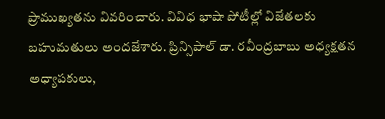ప్రాముఖ్యతను వివరించారు. వివిధ భాషా పోటీల్లో విజేతలకు బహుమతులు అందజేశారు. ప్రిన్సిపాల్ డా. రవీంద్రబాబు అధ్యక్షతన అధ్యాపకులు,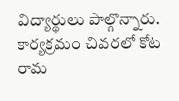విద్యార్థులు పాల్గొన్నారు. కార్యక్రమం చివరలో కోట రామ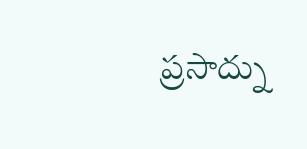ప్రసాద్ను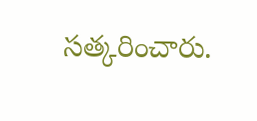సత్కరించారు.